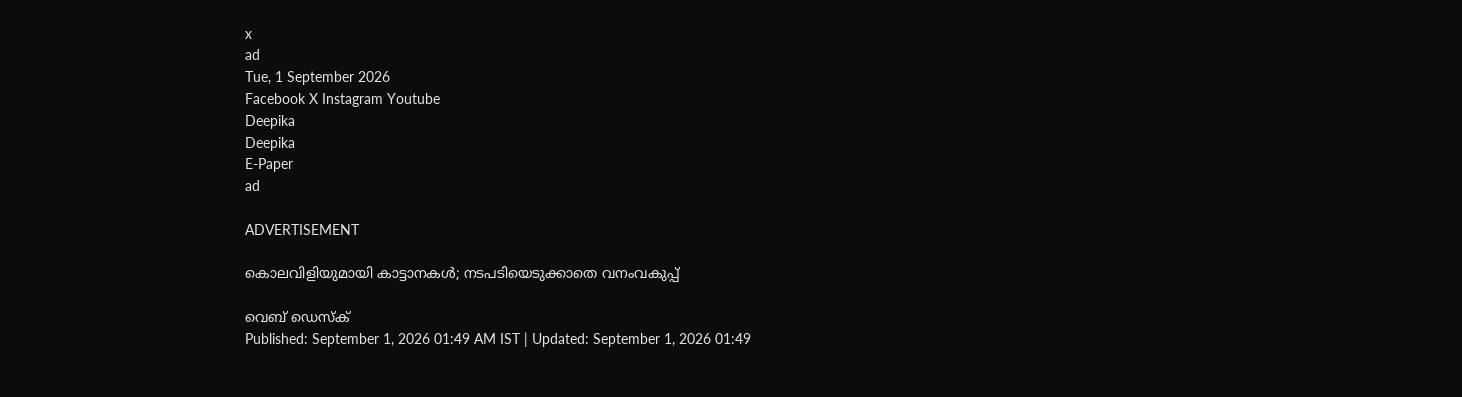x
ad
Tue, 1 September 2026
Facebook X Instagram Youtube
Deepika
Deepika
E-Paper
ad

ADVERTISEMENT

കൊലവിളിയുമായി കാട്ടാനകൾ; നടപടിയെടുക്കാതെ വനംവകുപ്പ്

വെബ് ഡെസ്ക്
Published: September 1, 2026 01:49 AM IST | Updated: September 1, 2026 01:49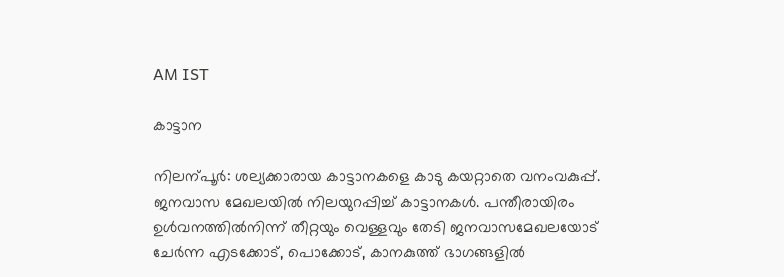AM IST

കാട്ടാന

നിലന്പൂർ: ശല്യക്കാരായ കാട്ടാനകളെ കാടു കയറ്റാതെ വനംവകുപ്പ്. ജനവാസ മേഖലയിൽ നിലയുറപ്പിച്ച് കാട്ടാനകൾ. പന്തീരായിരം ഉൾവനത്തിൽനിന്ന് തീറ്റയും വെള്ളവും തേടി ജനവാസമേഖലയോട് ചേർന്ന എടക്കോട്, പൊക്കോട്, കാനകുത്ത് ഭാഗങ്ങളിൽ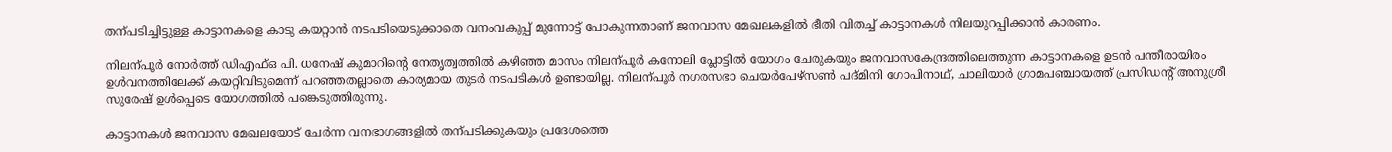തന്പടിച്ചിട്ടുള്ള കാട്ടാനകളെ കാടു കയറ്റാൻ നടപടിയെടുക്കാതെ വനംവകുപ്പ് മുന്നോട്ട് പോകുന്നതാണ് ജനവാസ മേഖലകളിൽ ഭീതി വിതച്ച് കാട്ടാനകൾ നിലയുറപ്പിക്കാൻ കാരണം.

നിലന്പൂർ നോർത്ത് ഡിഎഫ്ഒ പി. ധനേഷ് കുമാറിന്‍റെ നേതൃത്വത്തിൽ കഴിഞ്ഞ മാസം നിലന്പൂർ കനോലി പ്ലോട്ടിൽ യോഗം ചേരുകയും ജനവാസകേന്ദ്രത്തിലെത്തുന്ന കാട്ടാനകളെ ഉടൻ പന്തീരായിരം ഉൾവനത്തിലേക്ക് കയറ്റിവിടുമെന്ന് പറഞ്ഞതല്ലാതെ കാര്യമായ തുടർ നടപടികൾ ഉണ്ടായില്ല. നിലന്പൂർ നഗരസഭാ ചെയർപേഴ്സണ്‍ പദ്മിനി ഗോപിനാഥ്, ചാലിയാർ ഗ്രാമപഞ്ചായത്ത് പ്രസിഡന്‍റ് അനുശ്രീ സുരേഷ് ഉൾപ്പെടെ യോഗത്തിൽ പങ്കെടുത്തിരുന്നു.

കാട്ടാനകൾ ജനവാസ മേഖലയോട് ചേർന്ന വനഭാഗങ്ങളിൽ തന്പടിക്കുകയും പ്രദേശത്തെ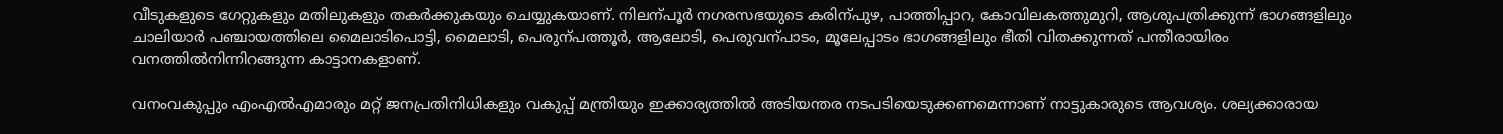വീടുകളുടെ ഗേറ്റുകളും മതിലുകളും തകർക്കുകയും ചെയ്യുകയാണ്. നിലന്പൂർ നഗരസഭയുടെ കരിന്പുഴ, പാത്തിപ്പാറ, കോവിലകത്തുമുറി, ആശുപത്രിക്കുന്ന് ഭാഗങ്ങളിലും ചാലിയാർ പഞ്ചായത്തിലെ മൈലാടിപൊട്ടി, മൈലാടി, പെരുന്പത്തൂർ, ആലോടി, പെരുവന്പാടം, മൂലേപ്പാടം ഭാഗങ്ങളിലും ഭീതി വിതക്കുന്നത് പന്തീരായിരം വനത്തിൽനിന്നിറങ്ങുന്ന കാട്ടാനകളാണ്.

വനംവകുപ്പും എംഎൽഎമാരും മറ്റ് ജനപ്രതിനിധികളും വകുപ്പ് മന്ത്രിയും ഇക്കാര്യത്തിൽ അടിയന്തര നടപടിയെടുക്കണമെന്നാണ് നാട്ടുകാരുടെ ആവശ്യം. ശല്യക്കാരായ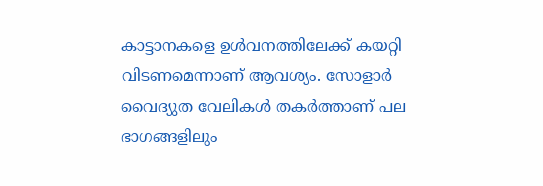കാട്ടാനകളെ ഉൾവനത്തിലേക്ക് കയറ്റി വിടണമെന്നാണ് ആവശ്യം. സോളാർ വൈദ്യുത വേലികൾ തകർത്താണ് പല ഭാഗങ്ങളിലും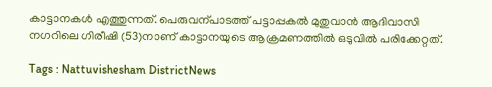കാട്ടാനകൾ എത്തുന്നത്. പെരുവന്പാടത്ത് പട്ടാപ്പകൽ മുതുവാൻ ആദിവാസി നഗറിലെ ഗിരീഷി (53)നാണ് കാട്ടാനയുടെ ആക്രമണത്തിൽ ഒടുവിൽ പരിക്കേറ്റത്.

Tags : Nattuvishesham DistrictNews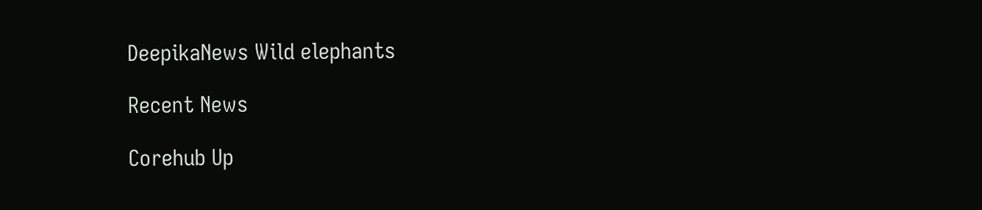DeepikaNews Wild elephants

Recent News

Corehub Up